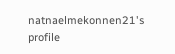natnaelmekonnen21's profile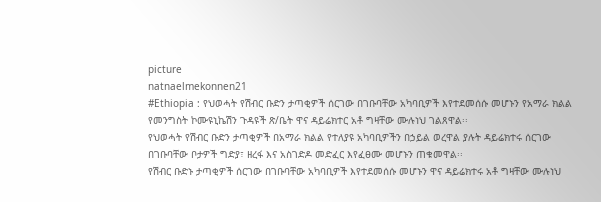picture
natnaelmekonnen21
#Ethiopia : የህወሓት የሽብር ቡድን ታጣቂዎች ሰርገው በገቡባቸው አካባቢዎች እየተደመሰሱ መሆኑን የአማራ ክልል የመንግስት ኮሙዩኒኬሽን ጉዳዩች ጽ/ቤት ዋና ዳይሬክተር አቶ ግዛቸው ሙሉነህ ገልጸዋል፡፡
የህወሓት የሽብር ቡድን ታጣቂዎች በአማራ ክልል የተለያዩ አካባቢዎችን በኃይል ወረዋል ያሉት ዳይሬክተሩ ሰርገው በገቡባቸው ቦታዎች ግድያ፣ ዘረፋ እና አስገድዶ መድፈር እየፈፀሙ መሆኑን ጠቁመዋል፡፡
የሽብር ቡድኑ ታጣቂዎች ሰርገው በገቡባቸው አካባቢዎች እየተደመሰሱ መሆኑን ዋና ዳይሬክተሩ አቶ ግዛቸው ሙሉነህ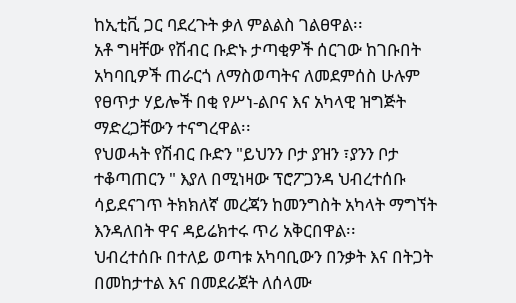ከኢቲቪ ጋር ባደረጉት ቃለ ምልልስ ገልፀዋል፡፡
አቶ ግዛቸው የሽብር ቡድኑ ታጣቂዎች ሰርገው ከገቡበት አካባቢዎች ጠራርጎ ለማስወጣትና ለመደምሰስ ሁሉም የፀጥታ ሃይሎች በቂ የሥነ-ልቦና እና አካላዊ ዝግጅት ማድረጋቸውን ተናግረዋል፡፡
የህወሓት የሽብር ቡድን "ይህንን ቦታ ያዝን ፣ያንን ቦታ ተቆጣጠርን " እያለ በሚነዛው ፕሮፖጋንዳ ህብረተሰቡ ሳይደናገጥ ትክክለኛ መረጃን ከመንግስት አካላት ማግኘት እንዳለበት ዋና ዳይሬክተሩ ጥሪ አቅርበዋል፡፡
ህብረተሰቡ በተለይ ወጣቱ አካባቢውን በንቃት እና በትጋት በመከታተል እና በመደራጀት ለሰላሙ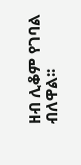ዘብ ሊቆም የገባል ብለዋል፡፡